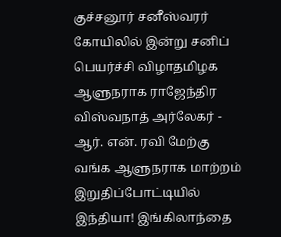குச்சனூர் சனீஸ்வரர் கோயிலில் இன்று சனிப் பெயர்ச்சி விழாதமிழக ஆளுநராக ராஜேந்திர விஸ்வநாத் அர்லேகர் - ஆர். என். ரவி மேற்கு வங்க ஆளுநராக மாற்றம் இறுதிப்போட்டியில் இந்தியா! இங்கிலாந்தை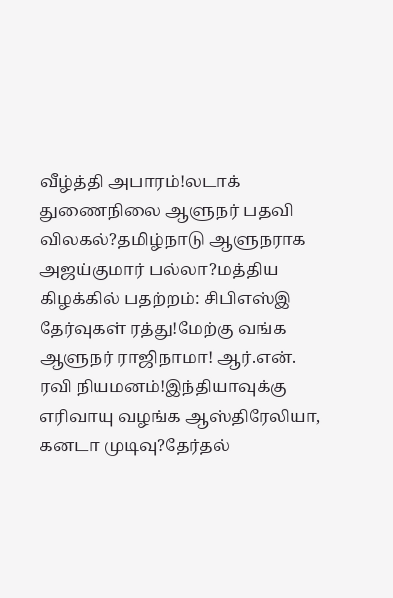வீழ்த்தி அபாரம்!லடாக் துணைநிலை ஆளுநர் பதவி விலகல்?தமிழ்நாடு ஆளுநராக அஜய்குமார் பல்லா?மத்திய கிழக்கில் பதற்றம்: சிபிஎஸ்இ தேர்வுகள் ரத்து!மேற்கு வங்க ஆளுநர் ராஜிநாமா! ஆர்.என். ரவி நியமனம்!இந்தியாவுக்கு எரிவாயு வழங்க ஆஸ்திரேலியா, கனடா முடிவு?தேர்தல்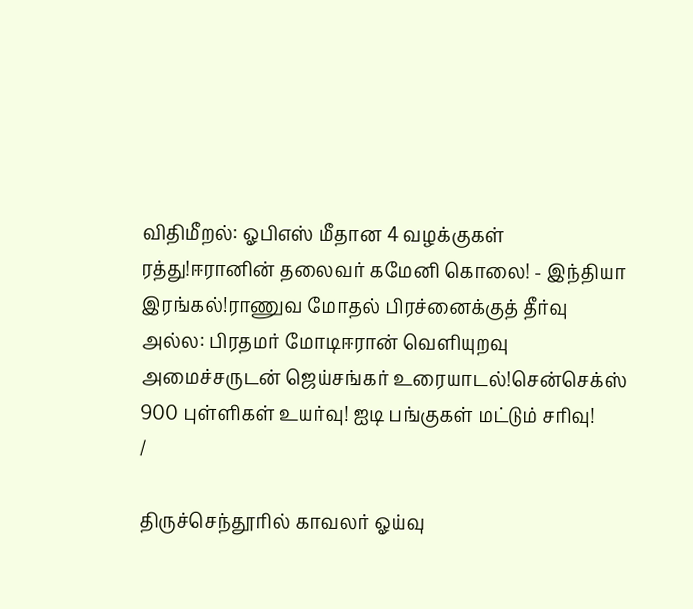விதிமீறல்: ஓபிஎஸ் மீதான 4 வழக்குகள் ரத்து!ஈரானின் தலைவர் கமேனி கொலை! - இந்தியா இரங்கல்!ராணுவ மோதல் பிரச்னைக்குத் தீர்வு அல்ல: பிரதமர் மோடிஈரான் வெளியுறவு அமைச்சருடன் ஜெய்சங்கர் உரையாடல்!சென்செக்ஸ் 900 புள்ளிகள் உயர்வு! ஐடி பங்குகள் மட்டும் சரிவு!
/

திருச்செந்தூரில் காவலர் ஓய்வு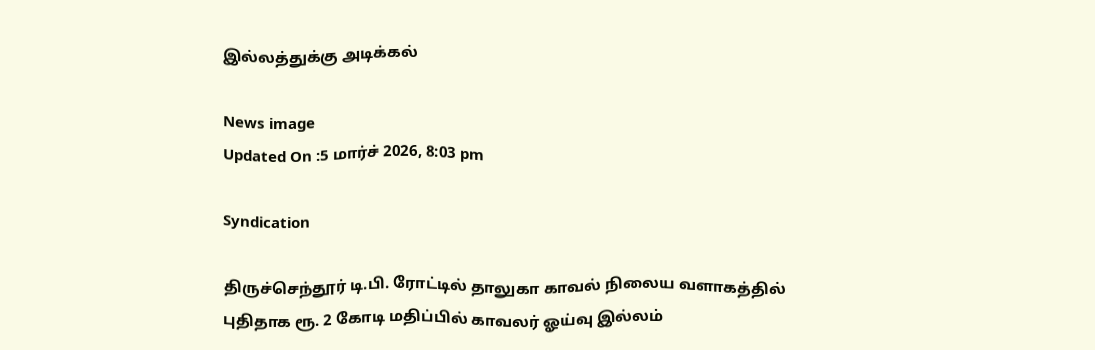இல்லத்துக்கு அடிக்கல்

News image
Updated On :5 மார்ச் 2026, 8:03 pm

Syndication

திருச்செந்தூர் டி.பி. ரோட்டில் தாலுகா காவல் நிலைய வளாகத்தில் புதிதாக ரூ. 2 கோடி மதிப்பில் காவலர் ஓய்வு இல்லம்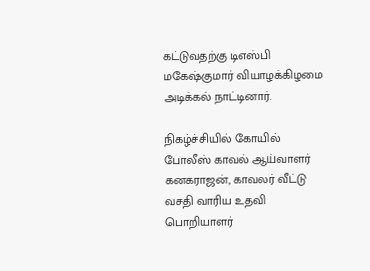கட்டுவதற்கு டிஎஸ்பி மகேஷ்குமார் வியாழக்கிழமை அடிக்கல் நாட்டினார்.

நிகழ்ச்சியில் கோயில் போலீஸ் காவல் ஆய்வாளர் கனகராஜன், காவலர் வீட்டு வசதி வாரிய உதவி பொறியாளர்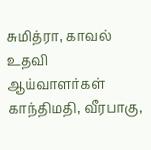சுமித்ரா, காவல் உதவி ஆய்வாளர்கள் காந்திமதி, வீரபாகு,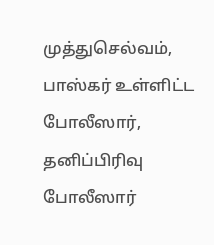முத்துசெல்வம், பாஸ்கர் உள்ளிட்ட போலீஸார், தனிப்பிரிவு போலீஸார்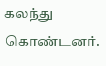கலந்து கொண்டனர்.